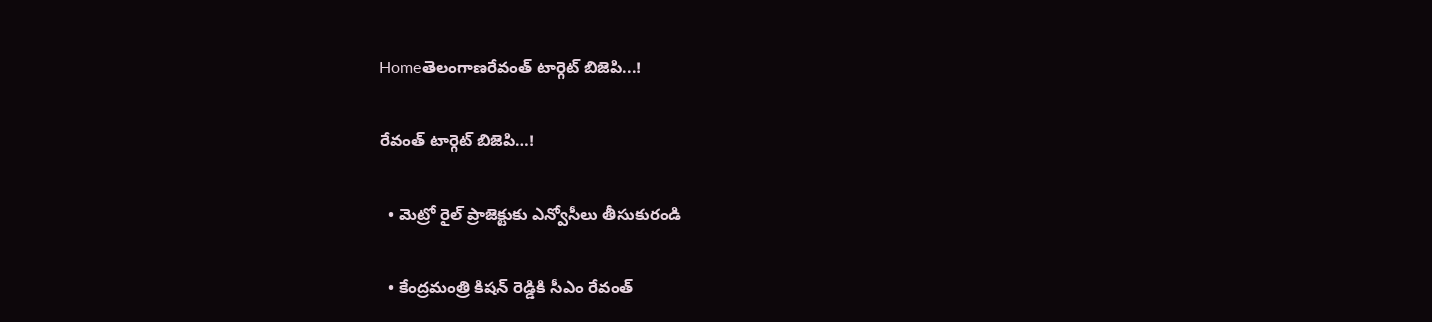Homeతెలంగాణరేవంత్ టార్గెట్ బిజెపి...!

రేవంత్ టార్గెట్ బిజెపి…!

  • మెట్రో రైల్ ప్రాజెక్టుకు ఎన్వోసీలు తీసుకురండి

  • కేంద్రమంత్రి కిషన్ రెడ్డికి సీఎం రేవంత్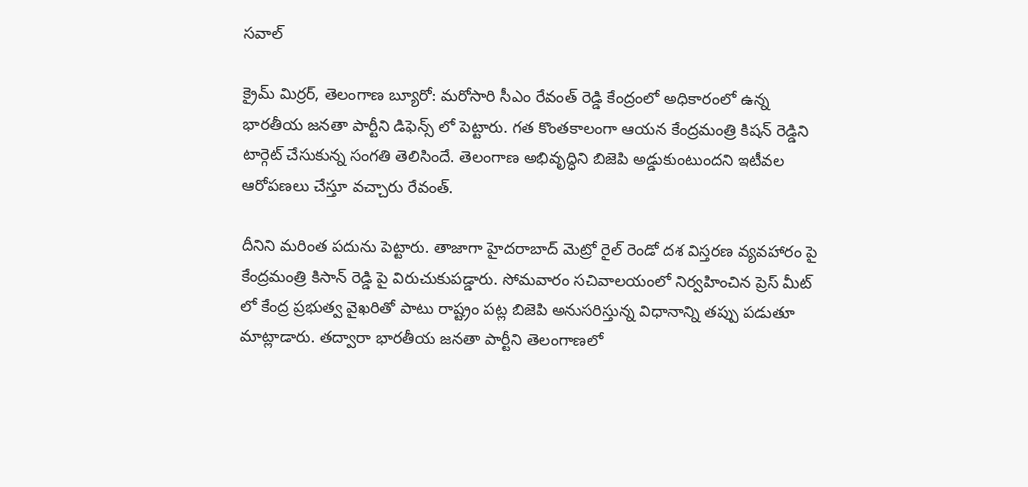సవాల్

క్రైమ్ మిర్రర్, తెలంగాణ బ్యూరో: మరోసారి సీఎం రేవంత్ రెడ్డి కేంద్రంలో అధికారంలో ఉన్న భారతీయ జనతా పార్టీని డిఫెన్స్ లో పెట్టారు. గత కొంతకాలంగా ఆయన కేంద్రమంత్రి కిషన్ రెడ్డిని టార్గెట్ చేసుకున్న సంగతి తెలిసిందే. తెలంగాణ అభివృద్ధిని బిజెపి అడ్డుకుంటుందని ఇటీవల ఆరోపణలు చేస్తూ వచ్చారు రేవంత్.

దీనిని మరింత పదును పెట్టారు. తాజాగా హైదరాబాద్ మెట్రో రైల్ రెండో దశ విస్తరణ వ్యవహారం పై కేంద్రమంత్రి కిసాన్ రెడ్డి పై విరుచుకుపడ్డారు. సోమవారం సచివాలయంలో నిర్వహించిన ప్రెస్ మీట్ లో కేంద్ర ప్రభుత్వ వైఖరితో పాటు రాష్ట్రం పట్ల బిజెపి అనుసరిస్తున్న విధానాన్ని తప్పు పడుతూ మాట్లాడారు. తద్వారా భారతీయ జనతా పార్టీని తెలంగాణలో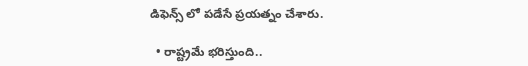డిఫెన్స్ లో పడేసే ప్రయత్నం చేశారు.

  • రాష్ట్రమే భరిస్తుంది..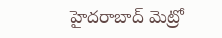హైదరాబాద్ మెట్రో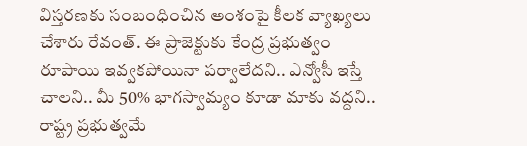విస్తరణకు సంబంధించిన అంశంపై కీలక వ్యాఖ్యలు చేశారు రేవంత్. ఈ ప్రాజెక్టుకు కేంద్ర ప్రభుత్వం రూపాయి ఇవ్వకపోయినా పర్వాలేదని.. ఎన్వోసీ ఇస్తే చాలని.. మీ 50% భాగస్వామ్యం కూడా మాకు వద్దని.. రాష్ట్ర ప్రభుత్వమే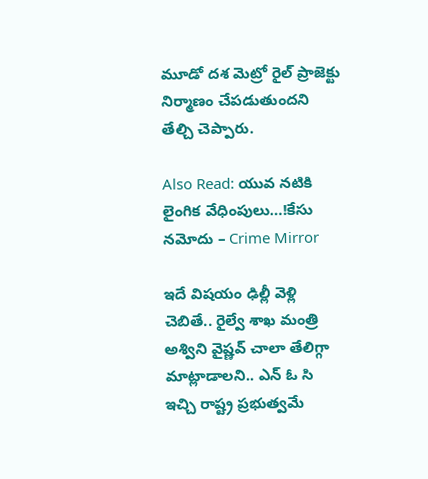మూడో దశ మెట్రో రైల్ ప్రాజెక్టు నిర్మాణం చేపడుతుందని తేల్చి చెప్పారు.

Also Read: యువ న‌టికి లైంగిక వేధింపులు…!కేసు న‌మోదు – Crime Mirror

ఇదే విషయం ఢిల్లీ వెళ్లి చెబితే.. రైల్వే శాఖ మంత్రి అశ్విని వైష్ణవ్ చాలా తేలిగ్గా మాట్లాడాలని.. ఎన్ ఓ సి ఇచ్చి రాష్ట్ర ప్రభుత్వమే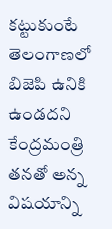కట్టుకుంటే తెలంగాణలో బిజెపి ఉనికి ఉండదని కేంద్రమంత్రి తనతో అన్న విషయాన్ని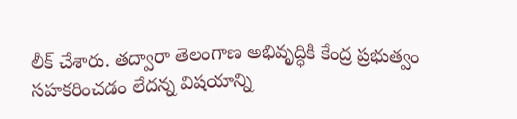లీక్ చేశారు. తద్వారా తెలంగాణ అభివృద్ధికి కేంద్ర ప్రభుత్వం సహకరించడం లేదన్న విషయాన్ని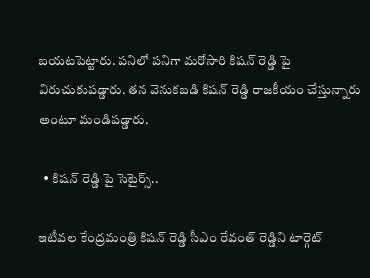బయటపెట్టారు. పనిలో పనిగా మరోసారి కిషన్ రెడ్డి పై విరుచుకుపడ్డారు. తన వెనుకబడి కిషన్ రెడ్డి రాజకీయం చేస్తున్నారు అంటూ మండిపడ్డారు.

  • కిషన్ రెడ్డి పై సెటైర్స్..

ఇటీవల కేంద్రమంత్రి కిషన్ రెడ్డి సీఎం రేవంత్ రెడ్డిని టార్గెట్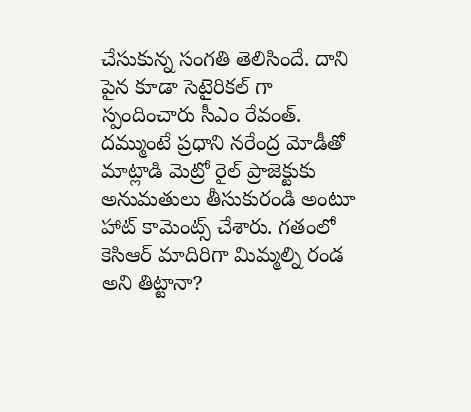చేసుకున్న సంగతి తెలిసిందే. దాని పైన కూడా సెటైరికల్ గా స్పందించారు సీఎం రేవంత్. దమ్ముంటే ప్రధాని నరేంద్ర మోడీతో మాట్లాడి మెట్రో రైల్ ప్రాజెక్టుకు అనుమతులు తీసుకురండి అంటూ హాట్ కామెంట్స్ చేశారు. గతంలో కెసిఆర్ మాదిరిగా మిమ్మల్ని రండ అని తిట్టానా?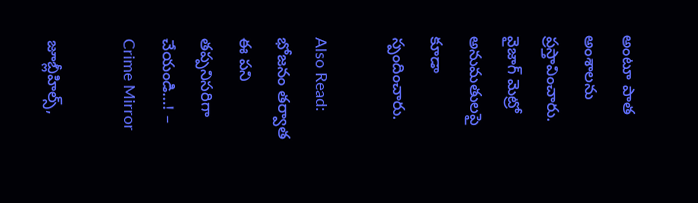అంటూ పాత అంశాలను ప్రస్తావించారు. వైజాగ్ మెట్రో అనుమతులపై కూడా స్పందించారు.

Also Read: భోజనం తర్వాత ఈ పని తప్పనిసరిగా చేయండి…! – Crime Mirror

జూబ్లీహిల్స్,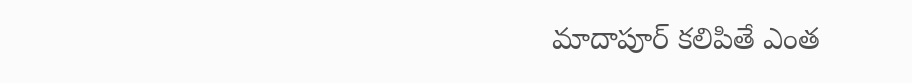మాదాపూర్ కలిపితే ఎంత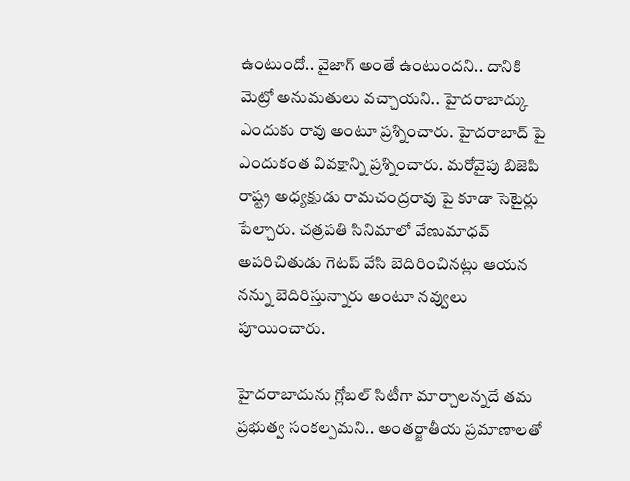ఉంటుందో.. వైజాగ్ అంతే ఉంటుందని.. దానికి మెట్రో అనుమతులు వచ్చాయని.. హైదరాబాద్కు ఎందుకు రావు అంటూ ప్రశ్నించారు. హైదరాబాద్ పై ఎందుకంత వివక్షాన్ని ప్రశ్నించారు. మరోవైపు బిజెపి రాష్ట్ర అధ్యక్షుడు రామచంద్రరావు పై కూడా సెటైర్లు పేల్చారు. చత్రపతి సినిమాలో వేణుమాధవ్ అపరిచితుడు గెటప్ వేసి బెదిరించినట్లు ఆయన నన్ను బెదిరిస్తున్నారు అంటూ నవ్వులు పూయించారు.

హైదరాబాదును గ్లోబల్ సిటీగా మార్చాలన్నదే తమ ప్రభుత్వ సంకల్పమని.. అంతర్జాతీయ ప్రమాణాలతో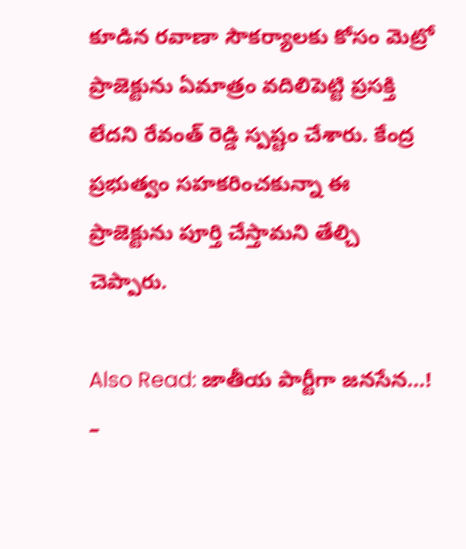కూడిన రవాణా సౌకర్యాలకు కోసం మెట్రో ప్రాజెక్టును ఏమాత్రం వదిలిపెట్టి ప్రసక్తి లేదని రేవంత్ రెడ్డి స్పష్టం చేశారు. కేంద్ర ప్రభుత్వం సహకరించకున్నా ఈ ప్రాజెక్టును పూర్తి చేస్తామని తేల్చి చెప్పారు.

Also Read: జాతీయ పార్టీగా జనసేన…! –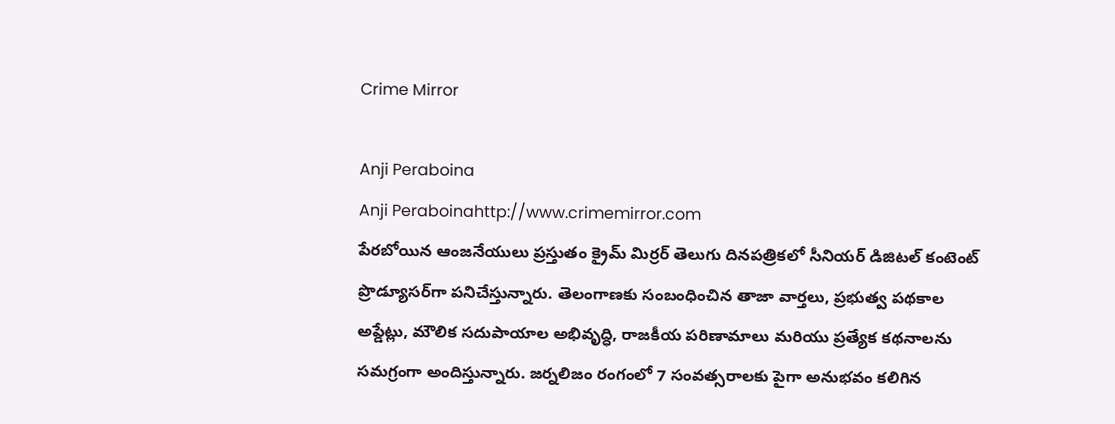Crime Mirror

Anji Peraboina
Anji Peraboinahttp://www.crimemirror.com
పేరబోయిన ఆంజనేయులు ప్రస్తుతం క్రైమ్ మిర్రర్ తెలుగు దినపత్రికలో సీనియర్ డిజిటల్ కంటెంట్ ప్రొడ్యూసర్‌గా పనిచేస్తున్నారు. తెలంగాణకు సంబంధించిన తాజా వార్తలు, ప్రభుత్వ పథకాల అప్డేట్లు, మౌలిక సదుపాయాల అభివృద్ధి, రాజకీయ పరిణామాలు మరియు ప్రత్యేక కథనాలను సమగ్రంగా అందిస్తున్నారు. జర్నలిజం రంగంలో 7 సంవత్సరాలకు పైగా అనుభవం కలిగిన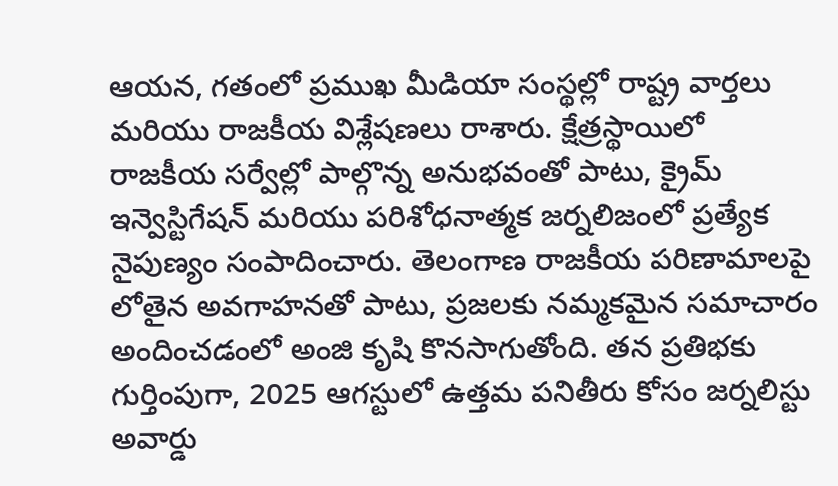ఆయన, గతంలో ప్రముఖ మీడియా సంస్థల్లో రాష్ట్ర వార్తలు మరియు రాజకీయ విశ్లేషణలు రాశారు. క్షేత్రస్థాయిలో రాజకీయ సర్వేల్లో పాల్గొన్న అనుభవంతో పాటు, క్రైమ్ ఇన్వెస్టిగేషన్ మరియు పరిశోధనాత్మక జర్నలిజంలో ప్రత్యేక నైపుణ్యం సంపాదించారు. తెలంగాణ రాజకీయ పరిణామాలపై లోతైన అవగాహనతో పాటు, ప్రజలకు నమ్మకమైన సమాచారం అందించడంలో అంజి కృషి కొనసాగుతోంది. తన ప్రతిభకు గుర్తింపుగా, 2025 ఆగస్టులో ఉత్తమ పనితీరు కోసం జర్నలిస్టు అవార్డు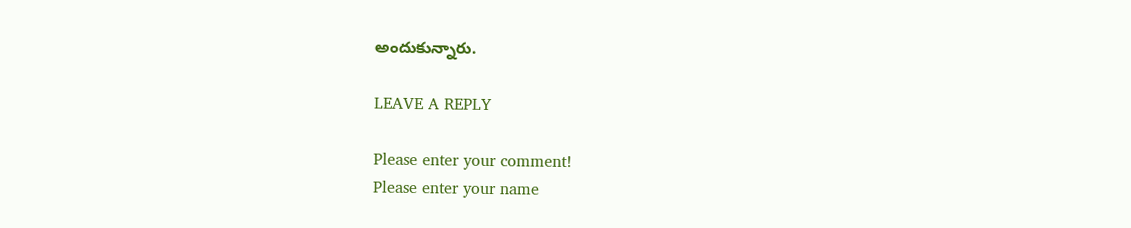అందుకున్నారు.

LEAVE A REPLY

Please enter your comment!
Please enter your name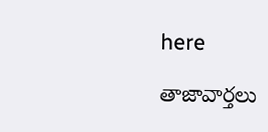here

తాజావార్తలు